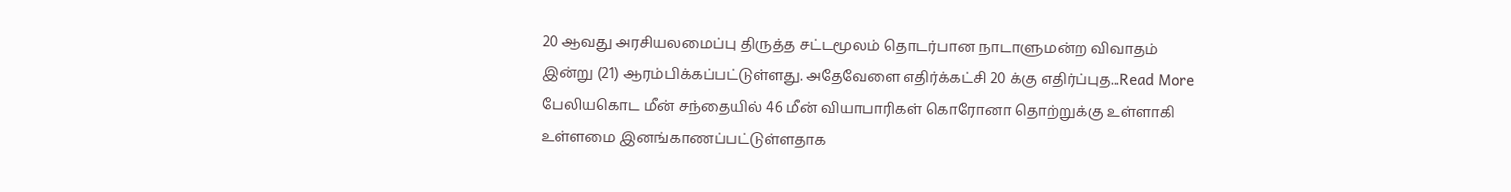20 ஆவது அரசியலமைப்பு திருத்த சட்டமூலம் தொடர்பான நாடாளுமன்ற விவாதம் இன்று (21) ஆரம்பிக்கப்பட்டுள்ளது. அதேவேளை எதிர்க்கட்சி 20 க்கு எதிர்ப்புத...Read More
பேலியகொட மீன் சந்தையில் 46 மீன் வியாபாரிகள் கொரோனா தொற்றுக்கு உள்ளாகி உள்ளமை இனங்காணப்பட்டுள்ளதாக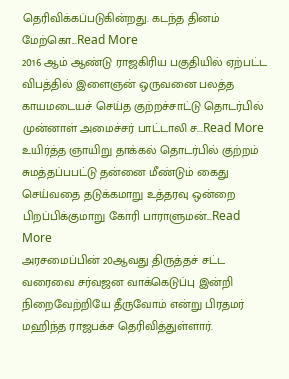தெரிவிக்கப்படுகின்றது. கடந்த தினம் மேற்கொ...Read More
2016 ஆம் ஆண்டு ராஜகிரிய பகுதியில் ஏற்பட்ட விபத்தில் இளைஞன் ஒருவனை பலத்த காயமடையச் செய்த குற்றச்சாட்டு தொடர்பில் முன்னாள் அமைச்சர் பாட்டாலி ச...Read More
உயிர்த்த ஞாயிறு தாக்கல் தொடர்பில் குற்றம் சுமத்தப்பபட்டு தன்னை மீண்டும் கைது செய்வதை தடுக்கமாறு உத்தரவு ஒன்றை பிறப்பிக்குமாறு கோரி பாராளுமன்...Read More
அரசமைப்பின் 20ஆவது திருத்தச் சட்ட வரைவை சர்வஜன வாக்கெடுப்பு இன்றி நிறைவேற்றியே தீருவோம் என்று பிரதமர் மஹிந்த ராஜபக்ச தெரிவித்துள்ளார்.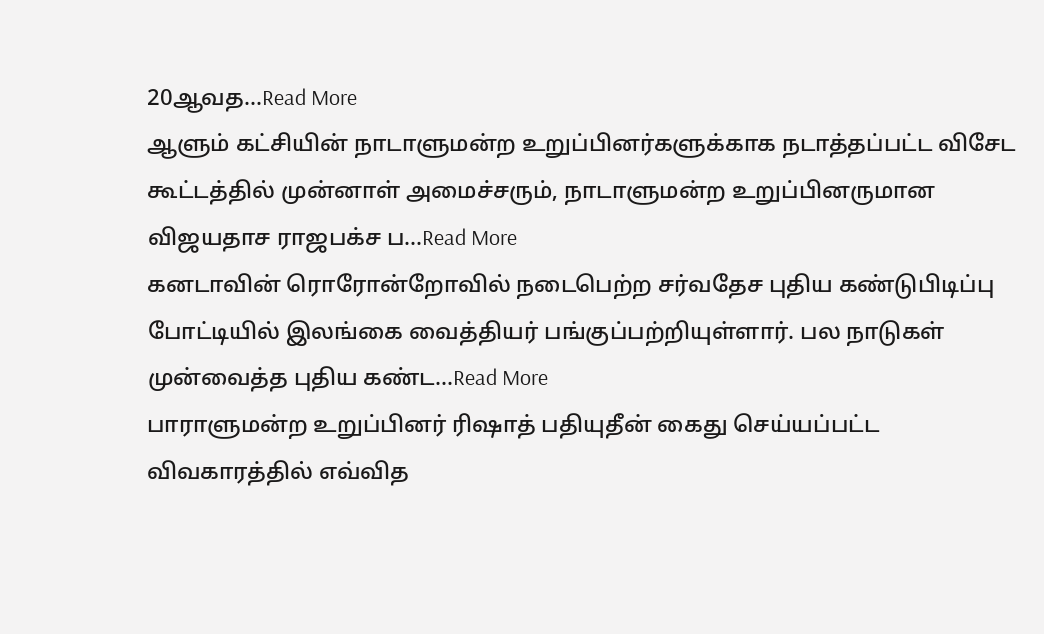20ஆவத...Read More
ஆளும் கட்சியின் நாடாளுமன்ற உறுப்பினர்களுக்காக நடாத்தப்பட்ட விசேட கூட்டத்தில் முன்னாள் அமைச்சரும், நாடாளுமன்ற உறுப்பினருமான விஜயதாச ராஜபக்ச ப...Read More
கனடாவின் ரொரோன்றோவில் நடைபெற்ற சர்வதேச புதிய கண்டுபிடிப்பு போட்டியில் இலங்கை வைத்தியர் பங்குப்பற்றியுள்ளார். பல நாடுகள் முன்வைத்த புதிய கண்ட...Read More
பாராளுமன்ற உறுப்பினர் ரிஷாத் பதியுதீன் கைது செய்யப்பட்ட விவகாரத்தில் எவ்வித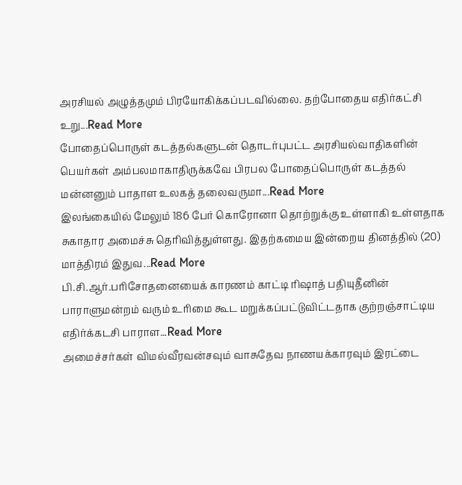அரசியல் அழுத்தமும் பிரயோகிக்கப்படவில்லை. தற்போதைய எதிர்கட்சி உறு...Read More
போதைப்பொருள் கடத்தல்களுடன் தொடர்புபட்ட அரசியல்வாதிகளின் பெயர்கள் அம்பலமாகாதிருக்கவே பிரபல போதைப்பொருள் கடத்தல் மன்னனும் பாதாள உலகத் தலைவருமா...Read More
இலங்கையில் மேலும் 186 பேர் கொரோனா தொற்றுக்கு உள்ளாகி உள்ளதாக சுகாதார அமைச்சு தெரிவித்துள்ளது. இதற்கமைய இன்றைய தினத்தில் (20) மாத்திரம் இதுவ...Read More
பி.சி.ஆர்.பரிசோதனையைக் காரணம் காட்டி ரிஷாத் பதியுதீனின் பாராளுமன்றம் வரும் உரிமை கூட மறுக்கப்பட்டுவிட்டதாக குற்றஞ்சாட்டிய எதிர்க்கடசி பாராள...Read More
அமைச்சர்கள் விமல்வீரவன்சவும் வாசுதேவ நாணயக்காரவும் இரட்டை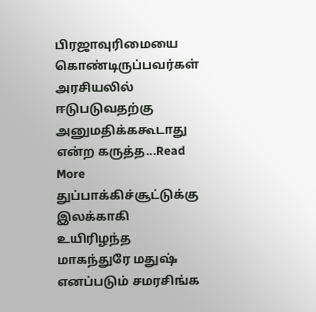பிரஜாவுரிமையை கொண்டிருப்பவர்கள் அரசியலில் ஈடுபடுவதற்கு அனுமதிக்ககூடாது என்ற கருத்த...Read More
துப்பாக்கிச்சூட்டுக்கு இலக்காகி உயிரிழந்த மாகந்துரே மதுஷ் எனப்படும் சமரசிங்க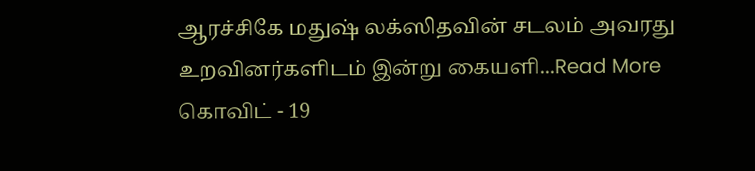ஆரச்சிகே மதுஷ் லக்ஸிதவின் சடலம் அவரது உறவினர்களிடம் இன்று கையளி...Read More
கொவிட் - 19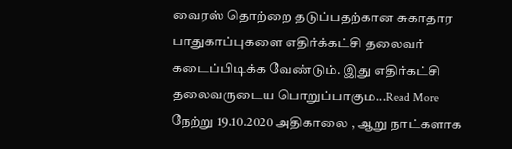வைரஸ் தொற்றை தடுப்பதற்கான சுகாதார பாதுகாப்புகளை எதிர்க்கட்சி தலைவர் கடைப்பிடிக்க வேண்டும். இது எதிர்கட்சி தலைவருடைய பொறுப்பாகும...Read More
நேற்று 19.10.2020 அதிகாலை , ஆறு நாட்களாக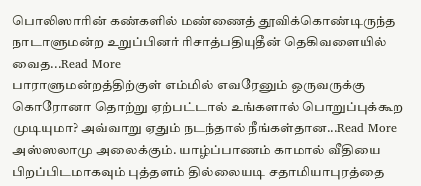பொலிஸாரின் கண்களில் மண்ணைத் தூவிக்கொண்டிருந்த நாடாளுமன்ற உறுப்பினர் ரிசாத்பதியுதீன் தெகிவளையில் வைத...Read More
பாராளுமன்றத்திற்குள் எம்மில் எவரேனும் ஒருவருக்கு கொரோனா தொற்று ஏற்பட்டால் உங்களால் பொறுப்புக்கூற முடியுமா? அவ்வாறு ஏதும் நடந்தால் நீங்கள்தான...Read More
அஸ்ஸலாமு அலைக்கும். யாழ்ப்பாணம் காமால் வீதியை பிறப்பிடமாகவும் புத்தளம் தில்லையடி சதாமியாபுரத்தை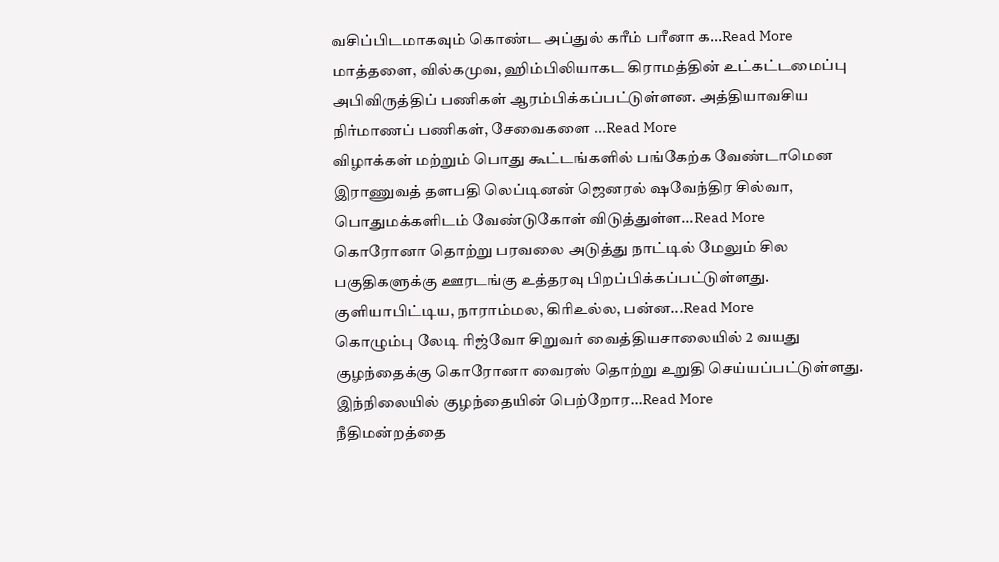வசிப்பிடமாகவும் கொண்ட அப்துல் கரீம் பரீனா க...Read More
மாத்தளை, வில்கமுவ, ஹிம்பிலியாகட கிராமத்தின் உட்கட்டமைப்பு அபிவிருத்திப் பணிகள் ஆரம்பிக்கப்பட்டுள்ளன. அத்தியாவசிய நிர்மாணப் பணிகள், சேவைகளை ...Read More
விழாக்கள் மற்றும் பொது கூட்டங்களில் பங்கேற்க வேண்டாமென இராணுவத் தளபதி லெப்டினன் ஜெனரல் ஷவேந்திர சில்வா, பொதுமக்களிடம் வேண்டுகோள் விடுத்துள்ள...Read More
கொரோனா தொற்று பரவலை அடுத்து நாட்டில் மேலும் சில பகுதிகளுக்கு ஊரடங்கு உத்தரவு பிறப்பிக்கப்பட்டுள்ளது. குளியாபிட்டிய, நாராம்மல, கிரிஉல்ல, பன்ன...Read More
கொழும்பு லேடி ரிஜ்வோ சிறுவர் வைத்தியசாலையில் 2 வயது குழந்தைக்கு கொரோனா வைரஸ் தொற்று உறுதி செய்யப்பட்டுள்ளது. இந்நிலையில் குழந்தையின் பெற்றோர...Read More
நீதிமன்றத்தை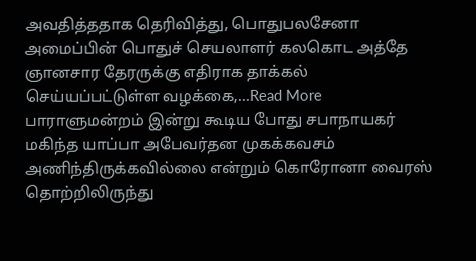அவதித்ததாக தெரிவித்து, பொதுபலசேனா அமைப்பின் பொதுச் செயலாளர் கலகொட அத்தே ஞானசார தேரருக்கு எதிராக தாக்கல் செய்யப்பட்டுள்ள வழக்கை,...Read More
பாராளுமன்றம் இன்று கூடிய போது சபாநாயகர் மகிந்த யாப்பா அபேவர்தன முகக்கவசம் அணிந்திருக்கவில்லை என்றும் கொரோனா வைரஸ் தொற்றிலிருந்து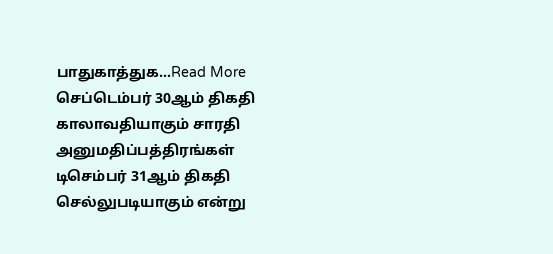பாதுகாத்துக...Read More
செப்டெம்பர் 30ஆம் திகதி காலாவதியாகும் சாரதி அனுமதிப்பத்திரங்கள் டிசெம்பர் 31ஆம் திகதி செல்லுபடியாகும் என்று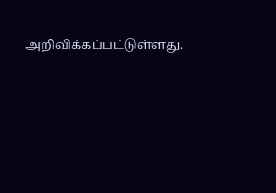அறிவிக்கப்பட்டுள்ளது.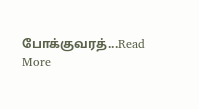போக்குவரத்...Read More